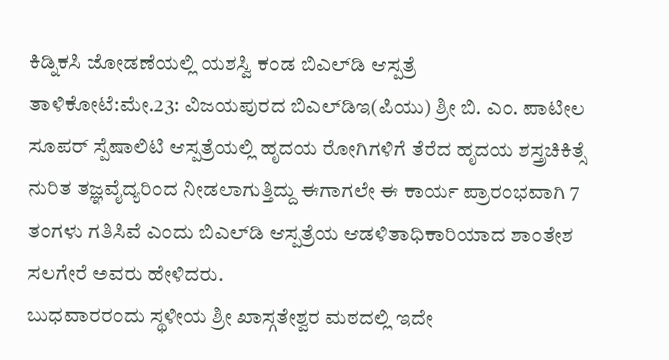ಕಿಡ್ನಿಕಸಿ ಜೋಡಣೆಯಲ್ಲಿ ಯಶಸ್ವಿ ಕಂಡ ಬಿಎಲ್‍ಡಿ ಆಸ್ಪತ್ರೆ
ತಾಳಿಕೋಟೆ:ಮೇ.23: ವಿಜಯಪುರದ ಬಿಎಲ್‍ಡಿಇ(ಪಿಯು) ಶ್ರೀ ಬಿ. ಎಂ. ಪಾಟೀಲ ಸೂಪರ್ ಸ್ಪೆಷಾಲಿಟಿ ಆಸ್ಪತ್ರೆಯಲ್ಲಿ ಹೃದಯ ರೋಗಿಗಳಿಗೆ ತೆರೆದ ಹೃದಯ ಶಸ್ತ್ರಚಿಕಿತ್ಸೆ ನುರಿತ ತಜ್ಞವೈದ್ಯರಿಂದ ನೀಡಲಾಗುತ್ತಿದ್ದು ಈಗಾಗಲೇ ಈ ಕಾರ್ಯ ಪ್ರಾರಂಭವಾಗಿ 7 ತಂಗಳು ಗತಿಸಿವೆ ಎಂದು ಬಿಎಲ್‍ಡಿ ಆಸ್ಪತ್ರೆಯ ಆಡಳಿತಾಧಿಕಾರಿಯಾದ ಶಾಂತೇಶ ಸಲಗೇರೆ ಅವರು ಹೇಳಿದರು.
ಬುಧವಾರರಂದು ಸ್ಥಳೀಯ ಶ್ರೀ ಖಾಸ್ಗತೇಶ್ವರ ಮಠದಲ್ಲಿ ಇದೇ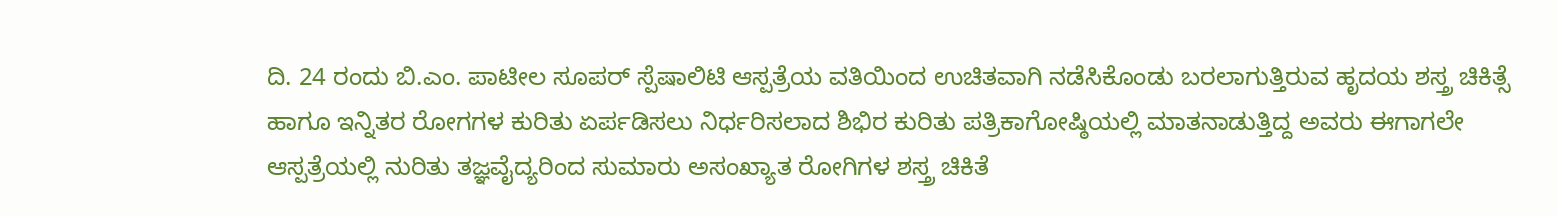ದಿ. 24 ರಂದು ಬಿ.ಎಂ. ಪಾಟೀಲ ಸೂಪರ್ ಸ್ಪೆಷಾಲಿಟಿ ಆಸ್ಪತ್ರೆಯ ವತಿಯಿಂದ ಉಚಿತವಾಗಿ ನಡೆಸಿಕೊಂಡು ಬರಲಾಗುತ್ತಿರುವ ಹೃದಯ ಶಸ್ತ್ರ ಚಿಕಿತ್ಸೆ ಹಾಗೂ ಇನ್ನಿತರ ರೋಗಗಳ ಕುರಿತು ಏರ್ಪಡಿಸಲು ನಿರ್ಧರಿಸಲಾದ ಶಿಭಿರ ಕುರಿತು ಪತ್ರಿಕಾಗೋಷ್ಠಿಯಲ್ಲಿ ಮಾತನಾಡುತ್ತಿದ್ದ ಅವರು ಈಗಾಗಲೇ ಆಸ್ಪತ್ರೆಯಲ್ಲಿ ನುರಿತು ತಜ್ಞವೈದ್ಯರಿಂದ ಸುಮಾರು ಅಸಂಖ್ಯಾತ ರೋಗಿಗಳ ಶಸ್ತ್ರ ಚಿಕಿತೆ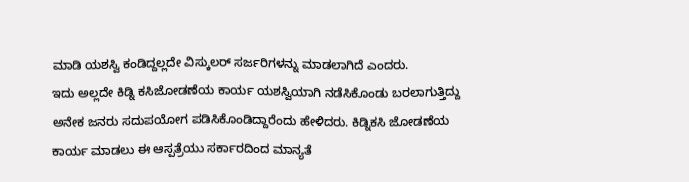ಮಾಡಿ ಯಶಸ್ವಿ ಕಂಡಿದ್ದಲ್ಲದೇ ವಿಸ್ಕುಲರ್ ಸರ್ಜರಿಗಳನ್ನು ಮಾಡಲಾಗಿದೆ ಎಂದರು.
ಇದು ಅಲ್ಲದೇ ಕಿಡ್ನಿ ಕಸಿಜೋಡಣೆಯ ಕಾರ್ಯ ಯಶಸ್ವಿಯಾಗಿ ನಡೆಸಿಕೊಂಡು ಬರಲಾಗುತ್ತಿದ್ದು ಅನೇಕ ಜನರು ಸದುಪಯೋಗ ಪಡಿಸಿಕೊಂಡಿದ್ದಾರೆಂದು ಹೇಳಿದರು. ಕಿಡ್ನಿಕಸಿ ಜೋಡಣೆಯ ಕಾರ್ಯ ಮಾಡಲು ಈ ಆಸ್ಪತ್ರೆಯು ಸರ್ಕಾರದಿಂದ ಮಾನ್ಯತೆ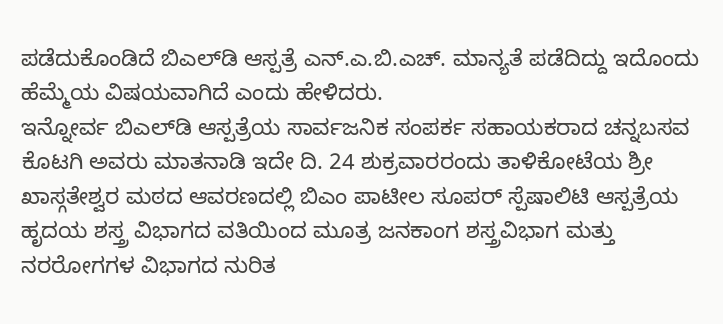ಪಡೆದುಕೊಂಡಿದೆ ಬಿಎಲ್‍ಡಿ ಆಸ್ಪತ್ರೆ ಎನ್.ಎ.ಬಿ.ಎಚ್. ಮಾನ್ಯತೆ ಪಡೆದಿದ್ದು ಇದೊಂದು ಹೆಮ್ಮೆಯ ವಿಷಯವಾಗಿದೆ ಎಂದು ಹೇಳಿದರು.
ಇನ್ನೋರ್ವ ಬಿಎಲ್‍ಡಿ ಆಸ್ಪತ್ರೆಯ ಸಾರ್ವಜನಿಕ ಸಂಪರ್ಕ ಸಹಾಯಕರಾದ ಚನ್ನಬಸವ ಕೊಟಗಿ ಅವರು ಮಾತನಾಡಿ ಇದೇ ದಿ. 24 ಶುಕ್ರವಾರರಂದು ತಾಳಿಕೋಟೆಯ ಶ್ರೀ ಖಾಸ್ಗತೇಶ್ವರ ಮಠದ ಆವರಣದಲ್ಲಿ ಬಿಎಂ ಪಾಟೀಲ ಸೂಪರ್ ಸ್ಪೆಷಾಲಿಟಿ ಆಸ್ಪತ್ರೆಯ ಹೃದಯ ಶಸ್ತ್ರ ವಿಭಾಗದ ವತಿಯಿಂದ ಮೂತ್ರ ಜನಕಾಂಗ ಶಸ್ತ್ರವಿಭಾಗ ಮತ್ತು ನರರೋಗಗಳ ವಿಭಾಗದ ನುರಿತ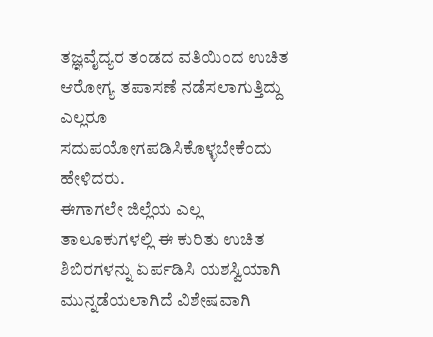ತಜ್ಞವೈದ್ಯರ ತಂಡದ ವತಿಯಿಂದ ಉಚಿತ ಆರೋಗ್ಯ ತಪಾಸಣೆ ನಡೆಸಲಾಗುತ್ತಿದ್ದು ಎಲ್ಲರೂ ಸದುಪಯೋಗಪಡಿಸಿಕೊಳ್ಳಬೇಕೆಂದು ಹೇಳಿದರು.
ಈಗಾಗಲೇ ಜಿಲ್ಲೆಯ ಎಲ್ಲ ತಾಲೂಕುಗಳಲ್ಲಿ ಈ ಕುರಿತು ಉಚಿತ ಶಿಬಿರಗಳನ್ನು ಏರ್ಪಡಿಸಿ ಯಶಸ್ವಿಯಾಗಿ ಮುನ್ನಡೆಯಲಾಗಿದೆ ವಿಶೇಷವಾಗಿ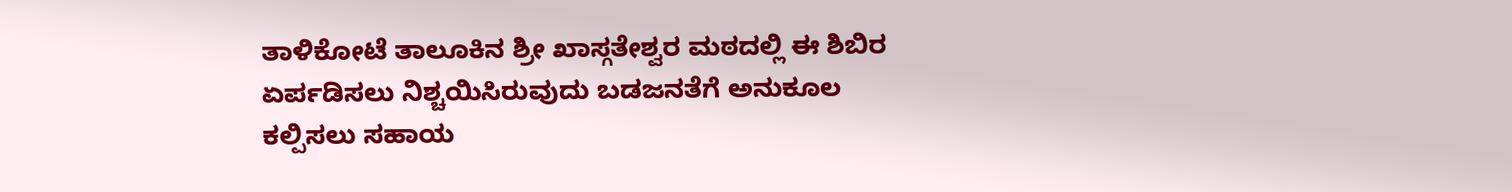ತಾಳಿಕೋಟೆ ತಾಲೂಕಿನ ಶ್ರೀ ಖಾಸ್ಗತೇಶ್ವರ ಮಠದಲ್ಲಿ ಈ ಶಿಬಿರ ಏರ್ಪಡಿಸಲು ನಿಶ್ಚಯಿಸಿರುವುದು ಬಡಜನತೆಗೆ ಅನುಕೂಲ ಕಲ್ಪಿಸಲು ಸಹಾಯ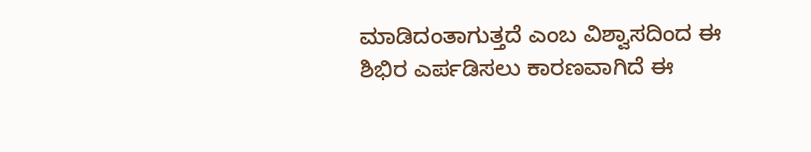ಮಾಡಿದಂತಾಗುತ್ತದೆ ಎಂಬ ವಿಶ್ವಾಸದಿಂದ ಈ ಶಿಭಿರ ಎರ್ಪಡಿಸಲು ಕಾರಣವಾಗಿದೆ ಈ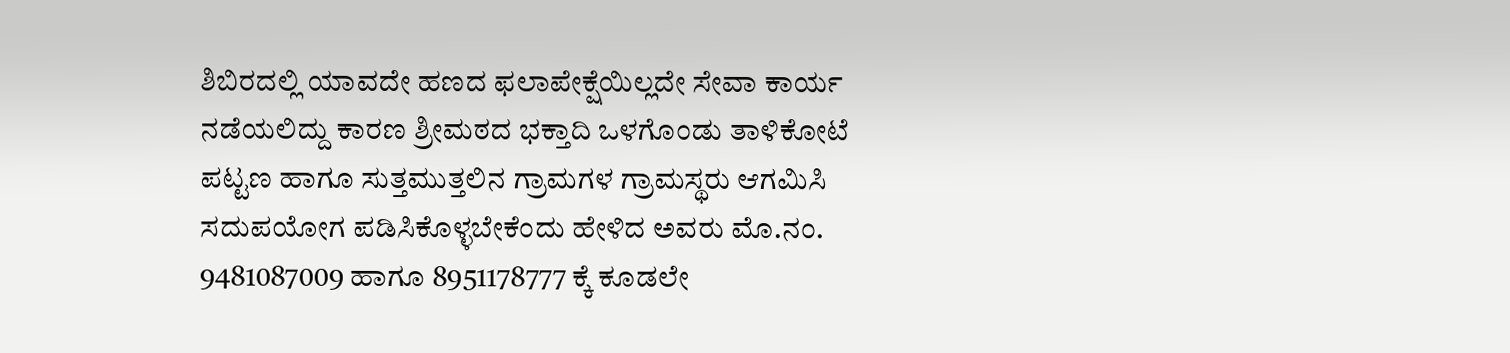ಶಿಬಿರದಲ್ಲಿ ಯಾವದೇ ಹಣದ ಫಲಾಪೇಕ್ಷೆಯಿಲ್ಲದೇ ಸೇವಾ ಕಾರ್ಯ ನಡೆಯಲಿದ್ದು ಕಾರಣ ಶ್ರೀಮಠದ ಭಕ್ತಾದಿ ಒಳಗೊಂಡು ತಾಳಿಕೋಟೆ ಪಟ್ಟಣ ಹಾಗೂ ಸುತ್ತಮುತ್ತಲಿನ ಗ್ರಾಮಗಳ ಗ್ರಾಮಸ್ಥರು ಆಗಮಿಸಿ ಸದುಪಯೋಗ ಪಡಿಸಿಕೊಳ್ಳಬೇಕೆಂದು ಹೇಳಿದ ಅವರು ಮೊ.ನಂ. 9481087009 ಹಾಗೂ 8951178777 ಕ್ಕೆ ಕೂಡಲೇ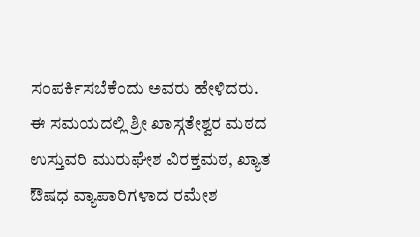ಸಂಪರ್ಕಿಸಬೆಕೆಂದು ಅವರು ಹೇಳಿದರು.
ಈ ಸಮಯದಲ್ಲಿ ಶ್ರೀ ಖಾಸ್ಗತೇಶ್ವರ ಮಠದ ಉಸ್ತುವರಿ ಮುರುಘೇಶ ವಿರಕ್ತಮಠ, ಖ್ಯಾತ ಔಷಧ ವ್ಯಾಪಾರಿಗಳಾದ ರಮೇಶ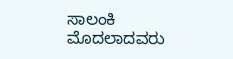ಸಾಲಂಕಿ ಮೊದಲಾದವರು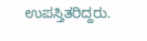ಉಪಸ್ತಿತರಿದ್ದರು.